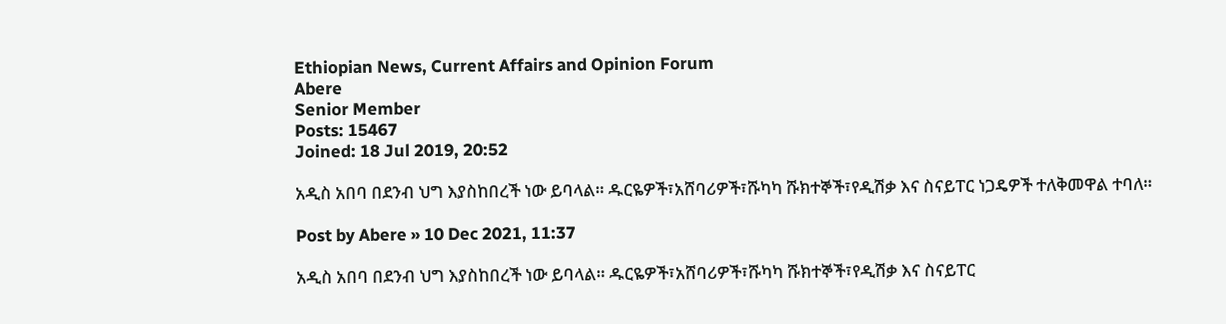Ethiopian News, Current Affairs and Opinion Forum
Abere
Senior Member
Posts: 15467
Joined: 18 Jul 2019, 20:52

አዲስ አበባ በደንብ ህግ እያስከበረች ነው ይባላል። ዱርዬዎች፣አሸባሪዎች፣ሹካካ ሹክተኞች፣የዲሽቃ እና ስናይፐር ነጋዴዎች ተለቅመዋል ተባለ።

Post by Abere » 10 Dec 2021, 11:37

አዲስ አበባ በደንብ ህግ እያስከበረች ነው ይባላል። ዱርዬዎች፣አሸባሪዎች፣ሹካካ ሹክተኞች፣የዲሽቃ እና ስናይፐር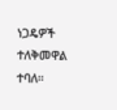ነጋዴዎች ተለቅመዋል ተባለ።